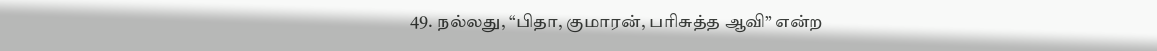49. நல்லது, “பிதா, குமாரன், பரிசுத்த ஆவி” என்ற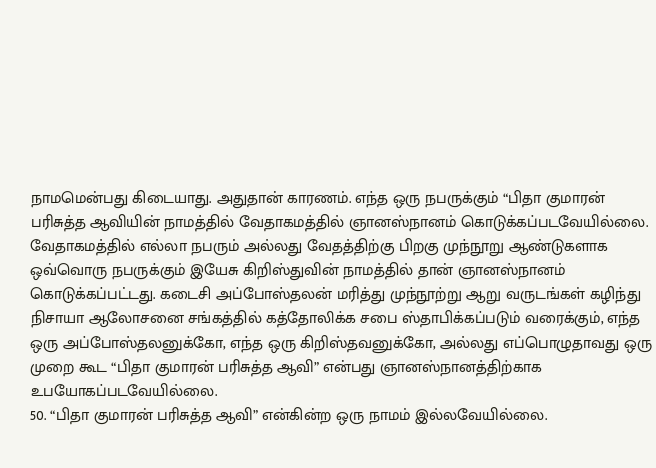நாமமென்பது கிடையாது. அதுதான் காரணம். எந்த ஒரு நபருக்கும் “பிதா குமாரன் பரிசுத்த ஆவியின் நாமத்தில் வேதாகமத்தில் ஞானஸ்நானம் கொடுக்கப்படவேயில்லை. வேதாகமத்தில் எல்லா நபரும் அல்லது வேதத்திற்கு பிறகு முந்நூறு ஆண்டுகளாக ஒவ்வொரு நபருக்கும் இயேசு கிறிஸ்துவின் நாமத்தில் தான் ஞானஸ்நானம் கொடுக்கப்பட்டது. கடைசி அப்போஸ்தலன் மரித்து முந்நூற்று ஆறு வருடங்கள் கழிந்து நிசாயா ஆலோசனை சங்கத்தில் கத்தோலிக்க சபை ஸ்தாபிக்கப்படும் வரைக்கும், எந்த ஒரு அப்போஸ்தலனுக்கோ, எந்த ஒரு கிறிஸ்தவனுக்கோ, அல்லது எப்பொழுதாவது ஒரு முறை கூட “பிதா குமாரன் பரிசுத்த ஆவி” என்பது ஞானஸ்நானத்திற்காக உபயோகப்படவேயில்லை.
50. “பிதா குமாரன் பரிசுத்த ஆவி” என்கின்ற ஒரு நாமம் இல்லவேயில்லை.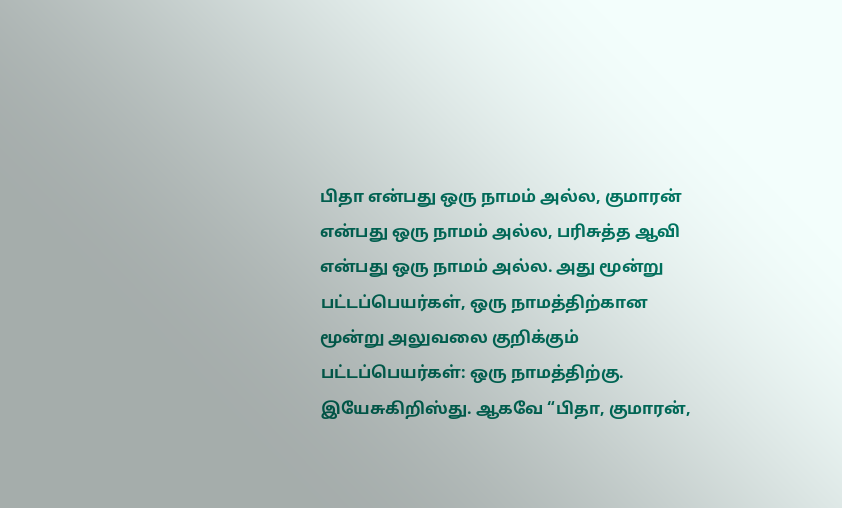பிதா என்பது ஒரு நாமம் அல்ல, குமாரன் என்பது ஒரு நாமம் அல்ல, பரிசுத்த ஆவி என்பது ஒரு நாமம் அல்ல. அது மூன்று பட்டப்பெயர்கள், ஒரு நாமத்திற்கான மூன்று அலுவலை குறிக்கும் பட்டப்பெயர்கள்: ஒரு நாமத்திற்கு. இயேசுகிறிஸ்து. ஆகவே “பிதா, குமாரன்,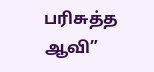பரிசுத்த ஆவி”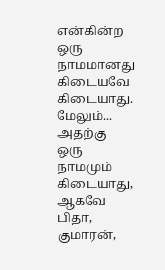என்கின்ற ஒரு நாமமானது கிடையவே கிடையாது. மேலும்... அதற்கு ஒரு நாமமும் கிடையாது, ஆகவே பிதா, குமாரன்,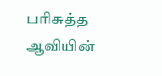பரிசுத்த ஆவியின்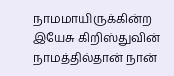நாமமாயிருக்கின்ற இயேசு கிறிஸ்துவின் நாமத்தில்தான் நான்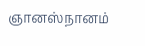ஞானஸ்நானம்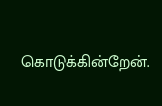கொடுக்கின்றேன்.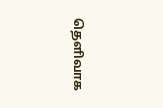தெளிவாக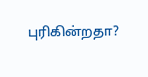புரிகின்றதா?